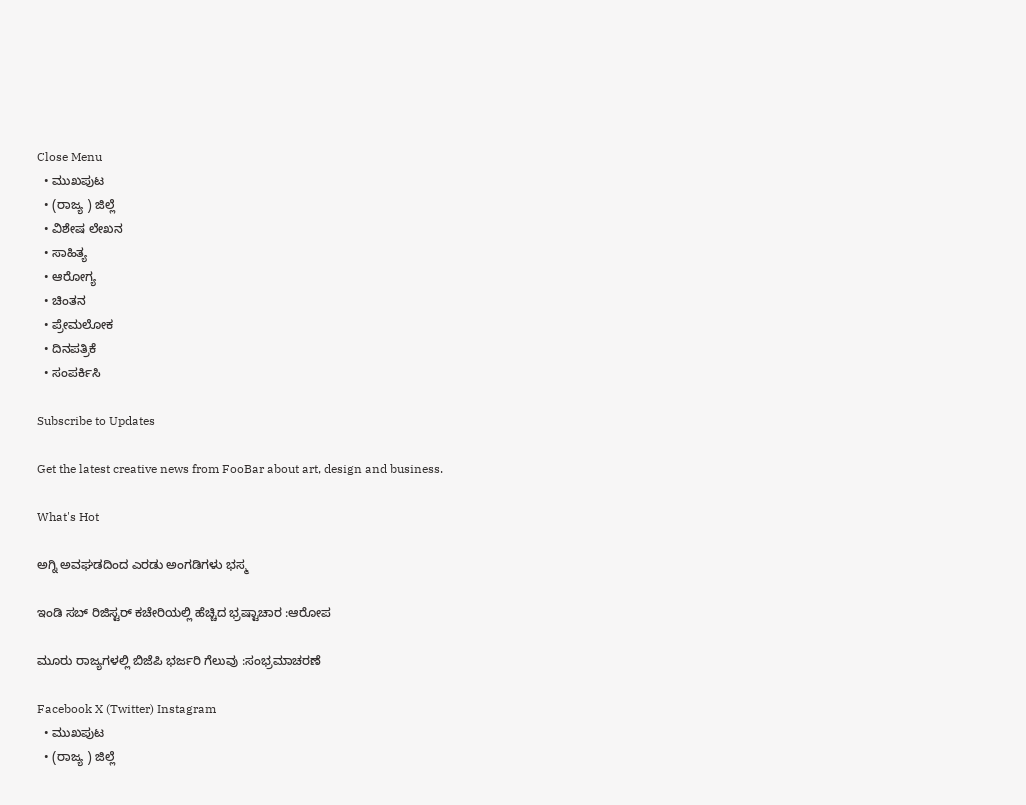Close Menu
  • ಮುಖಪುಟ
  • (ರಾಜ್ಯ ) ಜಿಲ್ಲೆ
  • ವಿಶೇಷ ಲೇಖನ
  • ಸಾಹಿತ್ಯ
  • ಆರೋಗ್ಯ
  • ಚಿಂತನ
  • ಪ್ರೇಮಲೋಕ
  • ದಿನಪತ್ರಿಕೆ
  • ಸಂಪರ್ಕಿಸಿ

Subscribe to Updates

Get the latest creative news from FooBar about art, design and business.

What's Hot

ಅಗ್ನಿ ಅವಘಡದಿಂದ ಎರಡು ಅಂಗಡಿಗಳು ಭಸ್ಮ

ಇಂಡಿ ಸಬ್ ರಿಜಿಸ್ಟರ್ ಕಚೇರಿಯಲ್ಲಿ ಹೆಚ್ಚಿದ ಭ್ರಷ್ಟಾಚಾರ :ಆರೋಪ

ಮೂರು ರಾಜ್ಯಗಳಲ್ಲಿ ಬಿಜೆಪಿ ಭರ್ಜರಿ ಗೆಲುವು :ಸಂಭ್ರಮಾಚರಣೆ

Facebook X (Twitter) Instagram
  • ಮುಖಪುಟ
  • (ರಾಜ್ಯ ) ಜಿಲ್ಲೆ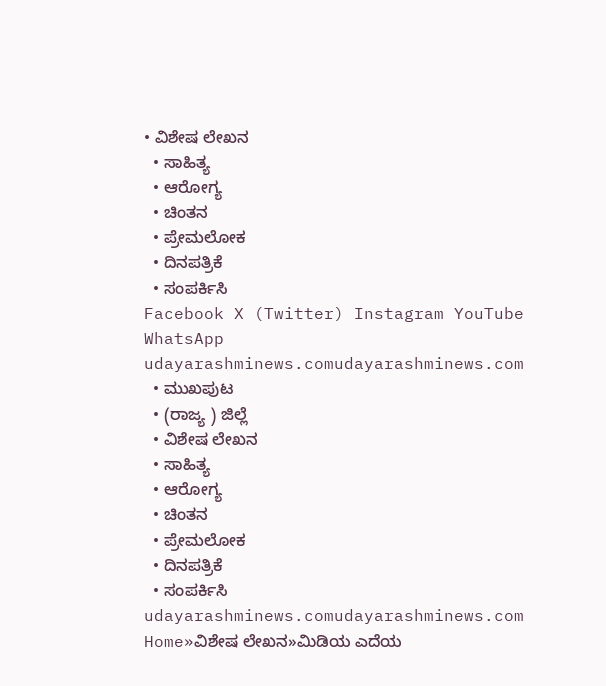• ವಿಶೇಷ ಲೇಖನ
  • ಸಾಹಿತ್ಯ
  • ಆರೋಗ್ಯ
  • ಚಿಂತನ
  • ಪ್ರೇಮಲೋಕ
  • ದಿನಪತ್ರಿಕೆ
  • ಸಂಪರ್ಕಿಸಿ
Facebook X (Twitter) Instagram YouTube WhatsApp
udayarashminews.comudayarashminews.com
  • ಮುಖಪುಟ
  • (ರಾಜ್ಯ ) ಜಿಲ್ಲೆ
  • ವಿಶೇಷ ಲೇಖನ
  • ಸಾಹಿತ್ಯ
  • ಆರೋಗ್ಯ
  • ಚಿಂತನ
  • ಪ್ರೇಮಲೋಕ
  • ದಿನಪತ್ರಿಕೆ
  • ಸಂಪರ್ಕಿಸಿ
udayarashminews.comudayarashminews.com
Home»ವಿಶೇಷ ಲೇಖನ»ಮಿಡಿಯ ಎದೆಯ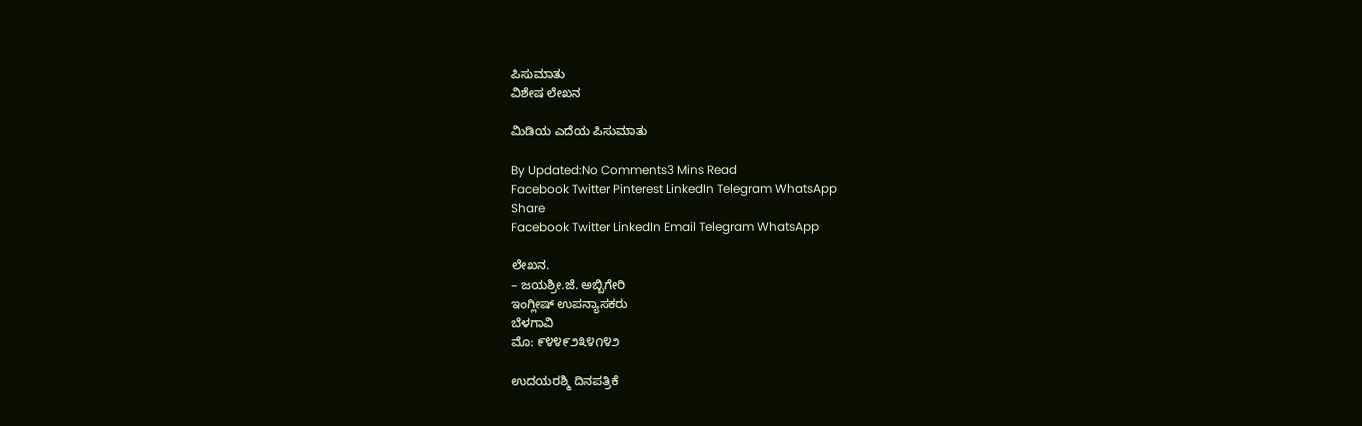ಪಿಸುಮಾತು
ವಿಶೇಷ ಲೇಖನ

ಮಿಡಿಯ ಎದೆಯ ಪಿಸುಮಾತು

By Updated:No Comments3 Mins Read
Facebook Twitter Pinterest LinkedIn Telegram WhatsApp
Share
Facebook Twitter LinkedIn Email Telegram WhatsApp

ಲೇಖನ.
– ಜಯಶ್ರೀ.ಜೆ. ಅಬ್ಬಿಗೇರಿ
ಇಂಗ್ಲೀಷ್ ಉಪನ್ಯಾಸಕರು
ಬೆಳಗಾವಿ
ಮೊ: ೯೪೪೯೨೩೪೧೪೨

ಉದಯರಶ್ಮಿ ದಿನಪತ್ರಿಕೆ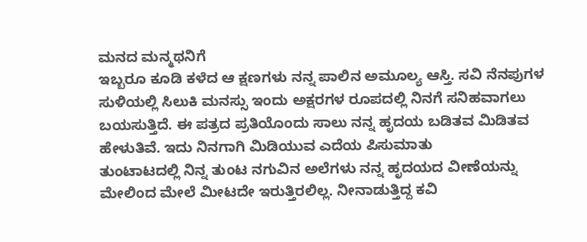ಮನದ ಮನ್ಮಥನಿಗೆ
ಇಬ್ಬರೂ ಕೂಡಿ ಕಳೆದ ಆ ಕ್ಷಣಗಳು ನನ್ನ ಪಾಲಿನ ಅಮೂಲ್ಯ ಆಸ್ತಿ. ಸವಿ ನೆನಪುಗಳ ಸುಳಿಯಲ್ಲಿ ಸಿಲುಕಿ ಮನಸ್ಸು ಇಂದು ಅಕ್ಷರಗಳ ರೂಪದಲ್ಲಿ ನಿನಗೆ ಸನಿಹವಾಗಲು ಬಯಸುತ್ತಿದೆ. ಈ ಪತ್ರದ ಪ್ರತಿಯೊಂದು ಸಾಲು ನನ್ನ ಹೃದಯ ಬಡಿತವ ಮಿಡಿತವ ಹೇಳುತಿವೆ. ಇದು ನಿನಗಾಗಿ ಮಿಡಿಯುವ ಎದೆಯ ಪಿಸುಮಾತು
ತುಂಟಾಟದಲ್ಲಿ ನಿನ್ನ ತುಂಟ ನಗುವಿನ ಅಲೆಗಳು ನನ್ನ ಹೃದಯದ ವೀಣೆಯನ್ನು ಮೇಲಿಂದ ಮೇಲೆ ಮೀಟದೇ ಇರುತ್ತಿರಲಿಲ್ಲ. ನೀನಾಡುತ್ತಿದ್ದ ಕವಿ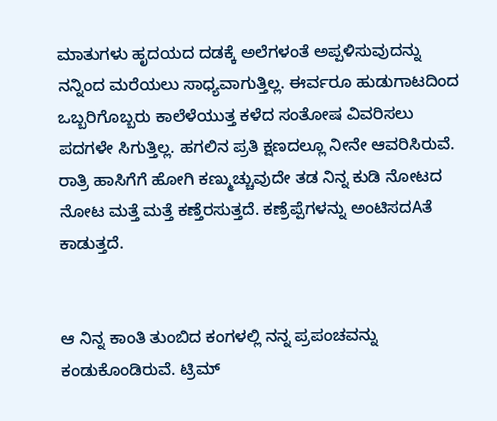ಮಾತುಗಳು ಹೃದಯದ ದಡಕ್ಕೆ ಅಲೆಗಳಂತೆ ಅಪ್ಪಳಿಸುವುದನ್ನು ನನ್ನಿಂದ ಮರೆಯಲು ಸಾಧ್ಯವಾಗುತ್ತಿಲ್ಲ. ಈರ್ವರೂ ಹುಡುಗಾಟದಿಂದ ಒಬ್ಬರಿಗೊಬ್ಬರು ಕಾಲೆಳೆಯುತ್ತ ಕಳೆದ ಸಂತೋಷ ವಿವರಿಸಲು ಪದಗಳೇ ಸಿಗುತ್ತಿಲ್ಲ. ಹಗಲಿನ ಪ್ರತಿ ಕ್ಷಣದಲ್ಲೂ ನೀನೇ ಆವರಿಸಿರುವೆ. ರಾತ್ರಿ ಹಾಸಿಗೆಗೆ ಹೋಗಿ ಕಣ್ಮುಚ್ಚುವುದೇ ತಡ ನಿನ್ನ ಕುಡಿ ನೋಟದ ನೋಟ ಮತ್ತೆ ಮತ್ತೆ ಕಣ್ತೆರಸುತ್ತದೆ. ಕಣ್ರೆಪ್ಪೆಗಳನ್ನು ಅಂಟಿಸದAತೆ ಕಾಡುತ್ತದೆ.


ಆ ನಿನ್ನ ಕಾಂತಿ ತುಂಬಿದ ಕಂಗಳಲ್ಲಿ ನನ್ನ ಪ್ರಪಂಚವನ್ನು ಕಂಡುಕೊಂಡಿರುವೆ. ಟ್ರಿಮ್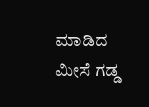ಮಾಡಿದ ಮೀಸೆ ಗಡ್ಡ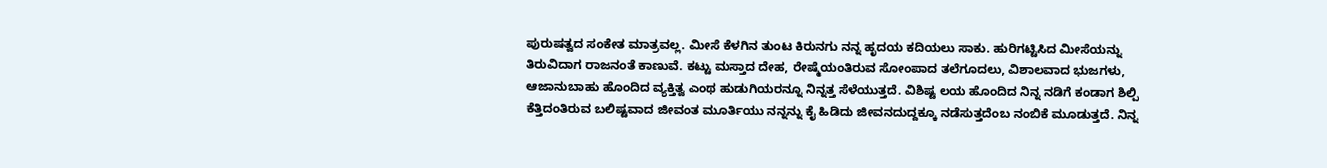ಪುರುಷತ್ವದ ಸಂಕೇತ ಮಾತ್ರವಲ್ಲ. ಮೀಸೆ ಕೆಳಗಿನ ತುಂಟ ಕಿರುನಗು ನನ್ನ ಹೃದಯ ಕದಿಯಲು ಸಾಕು. ಹುರಿಗಟ್ಟಿಸಿದ ಮೀಸೆಯನ್ನು ತಿರುವಿದಾಗ ರಾಜನಂತೆ ಕಾಣುವೆ. ಕಟ್ಟು ಮಸ್ತಾದ ದೇಹ, ರೇಷ್ಮೆಯಂತಿರುವ ಸೋಂಪಾದ ತಲೆಗೂದಲು, ವಿಶಾಲವಾದ ಭುಜಗಳು, ಆಜಾನುಬಾಹು ಹೊಂದಿದ ವ್ಯಕ್ತಿತ್ವ ಎಂಥ ಹುಡುಗಿಯರನ್ನೂ ನಿನ್ನತ್ತ ಸೆಳೆಯುತ್ತದೆ. ವಿಶಿಷ್ಟ ಲಯ ಹೊಂದಿದ ನಿನ್ನ ನಡಿಗೆ ಕಂಡಾಗ ಶಿಲ್ಪಿ ಕೆತ್ತಿದಂತಿರುವ ಬಲಿಷ್ಟವಾದ ಜೀವಂತ ಮೂರ್ತಿಯು ನನ್ನನ್ನು ಕೈ ಹಿಡಿದು ಜೀವನದುದ್ದಕ್ಕೂ ನಡೆಸುತ್ತದೆಂಬ ನಂಬಿಕೆ ಮೂಡುತ್ತದೆ. ನಿನ್ನ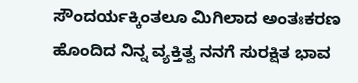ಸೌಂದರ್ಯಕ್ಕಿಂತಲೂ ಮಿಗಿಲಾದ ಅಂತಃಕರಣ ಹೊಂದಿದ ನಿನ್ನ ವ್ಯಕ್ತಿತ್ವ ನನಗೆ ಸುರಕ್ಷಿತ ಭಾವ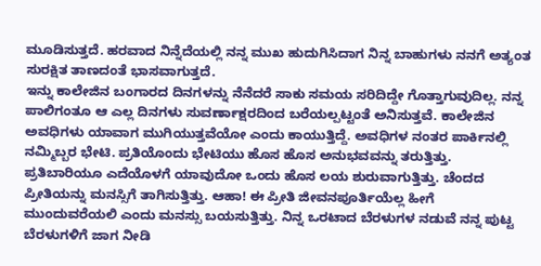ಮೂಡಿಸುತ್ತದೆ. ಹರವಾದ ನಿನ್ನೆದೆಯಲ್ಲಿ ನನ್ನ ಮುಖ ಹುದುಗಿಸಿದಾಗ ನಿನ್ನ ಬಾಹುಗಳು ನನಗೆ ಅತ್ಯಂತ ಸುರಕ್ಷಿತ ತಾಣದಂತೆ ಭಾಸವಾಗುತ್ತದೆ.
ಇನ್ನು ಕಾಲೇಜಿನ ಬಂಗಾರದ ದಿನಗಳನ್ನು ನೆನೆದರೆ ಸಾಕು ಸಮಯ ಸರಿದಿದ್ದೇ ಗೊತ್ತಾಗುವುದಿಲ್ಲ. ನನ್ನ ಪಾಲಿಗಂತೂ ಆ ಎಲ್ಲ ದಿನಗಳು ಸುವರ್ಣಾಕ್ಷರದಿಂದ ಬರೆಯಲ್ಪಟ್ಟಂತೆ ಅನಿಸುತ್ತವೆ. ಕಾಲೇಜಿನ ಅವಧಿಗಳು ಯಾವಾಗ ಮುಗಿಯುತ್ತವೆಯೋ ಎಂದು ಕಾಯುತ್ತಿದ್ದೆ. ಅವಧಿಗಳ ನಂತರ ಪಾರ್ಕಿನಲ್ಲಿ ನಮ್ಮಿಬ್ಬರ ಭೇಟಿ. ಪ್ರತಿಯೊಂದು ಭೇಟಿಯು ಹೊಸ ಹೊಸ ಅನುಭವವನ್ನು ತರುತ್ತಿತ್ತು. ಪ್ರತಿಬಾರಿಯೂ ಎದೆಯೊಳಗೆ ಯಾವುದೋ ಒಂದು ಹೊಸ ಲಯ ಶುರುವಾಗುತ್ತಿತ್ತು. ಚೆಂದದ ಪ್ರೀತಿಯನ್ನು ಮನಸ್ಸಿಗೆ ತಾಗಿಸುತ್ತಿತ್ತು. ಆಹಾ! ಈ ಪ್ರೀತಿ ಜೀವನಪೂರ್ತಿಯೆಲ್ಲ ಹೀಗೆ ಮುಂದುವರೆಯಲಿ ಎಂದು ಮನಸ್ಸು ಬಯಸುತ್ತಿತ್ತು. ನಿನ್ನ ಒರಟಾದ ಬೆರಳುಗಳ ನಡುವೆ ನನ್ನ ಪುಟ್ಟ ಬೆರಳುಗಳಿಗೆ ಜಾಗ ನೀಡಿ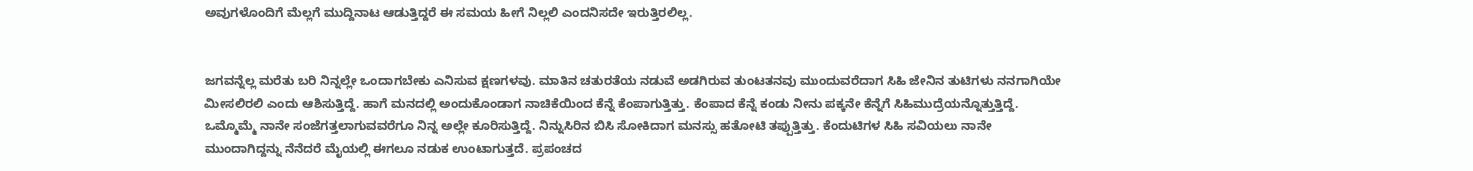ಅವುಗಳೊಂದಿಗೆ ಮೆಲ್ಲಗೆ ಮುದ್ದಿನಾಟ ಆಡುತ್ತಿದ್ದರೆ ಈ ಸಮಯ ಹೀಗೆ ನಿಲ್ಲಲಿ ಎಂದನಿಸದೇ ಇರುತ್ತಿರಲಿಲ್ಲ.


ಜಗವನ್ನೆಲ್ಲ ಮರೆತು ಬರಿ ನಿನ್ನಲ್ಲೇ ಒಂದಾಗಬೇಕು ಎನಿಸುವ ಕ್ಷಣಗಳವು. ಮಾತಿನ ಚತುರತೆಯ ನಡುವೆ ಅಡಗಿರುವ ತುಂಟತನವು ಮುಂದುವರೆದಾಗ ಸಿಹಿ ಜೇನಿನ ತುಟಿಗಳು ನನಗಾಗಿಯೇ ಮೀಸಲಿರಲಿ ಎಂದು ಆಶಿಸುತ್ತಿದ್ದೆ. ಹಾಗೆ ಮನದಲ್ಲಿ ಅಂದುಕೊಂಡಾಗ ನಾಚಿಕೆಯಿಂದ ಕೆನ್ನೆ ಕೆಂಪಾಗುತ್ತಿತ್ತು. ಕೆಂಪಾದ ಕೆನ್ನೆ ಕಂಡು ನೀನು ಪಕ್ಕನೇ ಕೆನ್ನೆಗೆ ಸಿಹಿಮುದ್ರೆಯನ್ನೊತ್ತುತ್ತಿದ್ದೆ. ಒಮ್ಮೊಮ್ಮೆ ನಾನೇ ಸಂಜೆಗತ್ತಲಾಗುವವರೆಗೂ ನಿನ್ನ ಅಲ್ಲೇ ಕೂರಿಸುತ್ತಿದ್ದೆ. ನಿನ್ನುಸಿರಿನ ಬಿಸಿ ಸೋಕಿದಾಗ ಮನಸ್ಸು ಹತೋಟಿ ತಪ್ಪುತ್ತಿತ್ತು. ಕೆಂದುಟಿಗಳ ಸಿಹಿ ಸವಿಯಲು ನಾನೇ ಮುಂದಾಗಿದ್ದನ್ನು ನೆನೆದರೆ ಮೈಯಲ್ಲಿ ಈಗಲೂ ನಡುಕ ಉಂಟಾಗುತ್ತದೆ. ಪ್ರಪಂಚದ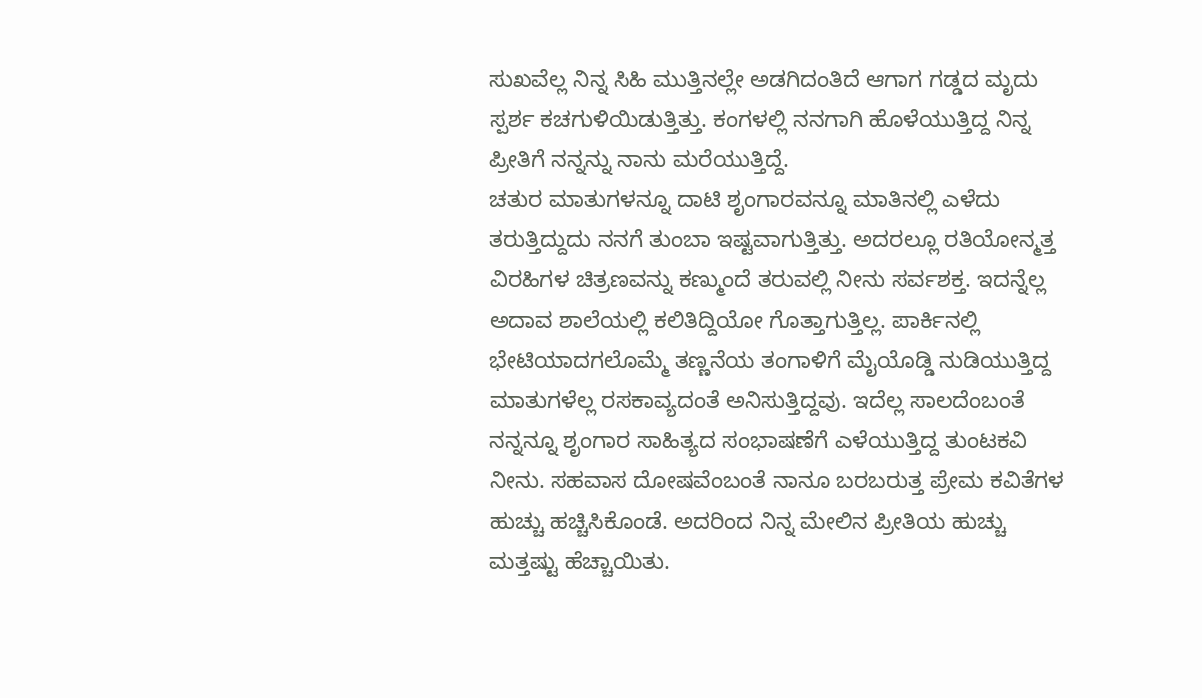ಸುಖವೆಲ್ಲ ನಿನ್ನ ಸಿಹಿ ಮುತ್ತಿನಲ್ಲೇ ಅಡಗಿದಂತಿದೆ ಆಗಾಗ ಗಡ್ಡದ ಮೃದು ಸ್ಪರ್ಶ ಕಚಗುಳಿಯಿಡುತ್ತಿತ್ತು. ಕಂಗಳಲ್ಲಿ ನನಗಾಗಿ ಹೊಳೆಯುತ್ತಿದ್ದ ನಿನ್ನ ಪ್ರೀತಿಗೆ ನನ್ನನ್ನು ನಾನು ಮರೆಯುತ್ತಿದ್ದೆ.
ಚತುರ ಮಾತುಗಳನ್ನೂ ದಾಟಿ ಶೃಂಗಾರವನ್ನೂ ಮಾತಿನಲ್ಲಿ ಎಳೆದು ತರುತ್ತಿದ್ದುದು ನನಗೆ ತುಂಬಾ ಇಷ್ಟವಾಗುತ್ತಿತ್ತು. ಅದರಲ್ಲೂ ರತಿಯೋನ್ಮತ್ತ ವಿರಹಿಗಳ ಚಿತ್ರಣವನ್ನು ಕಣ್ಮುಂದೆ ತರುವಲ್ಲಿ ನೀನು ಸರ್ವಶಕ್ತ. ಇದನ್ನೆಲ್ಲ ಅದಾವ ಶಾಲೆಯಲ್ಲಿ ಕಲಿತಿದ್ದಿಯೋ ಗೊತ್ತಾಗುತ್ತಿಲ್ಲ. ಪಾರ್ಕಿನಲ್ಲಿ ಭೇಟಿಯಾದಗಲೊಮ್ಮೆ ತಣ್ಣನೆಯ ತಂಗಾಳಿಗೆ ಮೈಯೊಡ್ಡಿ ನುಡಿಯುತ್ತಿದ್ದ ಮಾತುಗಳೆಲ್ಲ ರಸಕಾವ್ಯದಂತೆ ಅನಿಸುತ್ತಿದ್ದವು. ಇದೆಲ್ಲ ಸಾಲದೆಂಬಂತೆ ನನ್ನನ್ನೂ ಶೃಂಗಾರ ಸಾಹಿತ್ಯದ ಸಂಭಾಷಣೆಗೆ ಎಳೆಯುತ್ತಿದ್ದ ತುಂಟಕವಿ ನೀನು. ಸಹವಾಸ ದೋಷವೆಂಬಂತೆ ನಾನೂ ಬರಬರುತ್ತ ಪ್ರೇಮ ಕವಿತೆಗಳ ಹುಚ್ಚು ಹಚ್ಚಿಸಿಕೊಂಡೆ. ಅದರಿಂದ ನಿನ್ನ ಮೇಲಿನ ಪ್ರೀತಿಯ ಹುಚ್ಚು ಮತ್ತಷ್ಟು ಹೆಚ್ಚಾಯಿತು.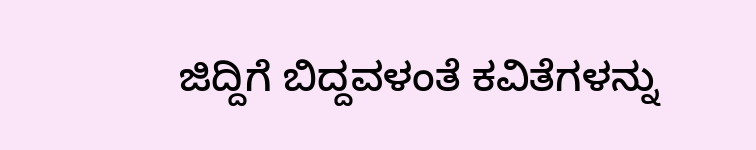ಜಿದ್ದಿಗೆ ಬಿದ್ದವಳಂತೆ ಕವಿತೆಗಳನ್ನು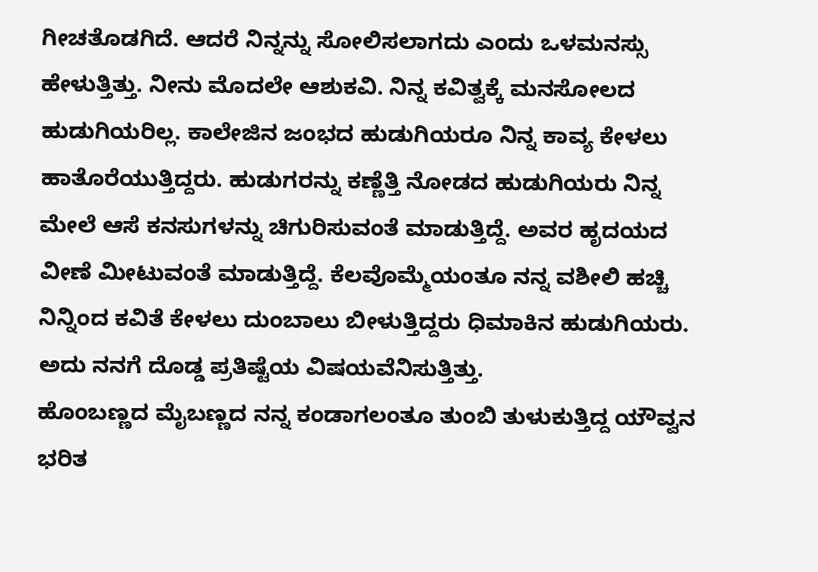ಗೀಚತೊಡಗಿದೆ. ಆದರೆ ನಿನ್ನನ್ನು ಸೋಲಿಸಲಾಗದು ಎಂದು ಒಳಮನಸ್ಸು ಹೇಳುತ್ತಿತ್ತು. ನೀನು ಮೊದಲೇ ಆಶುಕವಿ. ನಿನ್ನ ಕವಿತ್ವಕ್ಕೆ ಮನಸೋಲದ ಹುಡುಗಿಯರಿಲ್ಲ. ಕಾಲೇಜಿನ ಜಂಭದ ಹುಡುಗಿಯರೂ ನಿನ್ನ ಕಾವ್ಯ ಕೇಳಲು ಹಾತೊರೆಯುತ್ತಿದ್ದರು. ಹುಡುಗರನ್ನು ಕಣ್ಣೆತ್ತಿ ನೋಡದ ಹುಡುಗಿಯರು ನಿನ್ನ ಮೇಲೆ ಆಸೆ ಕನಸುಗಳನ್ನು ಚಿಗುರಿಸುವಂತೆ ಮಾಡುತ್ತಿದ್ದೆ. ಅವರ ಹೃದಯದ ವೀಣೆ ಮೀಟುವಂತೆ ಮಾಡುತ್ತಿದ್ದೆ. ಕೆಲವೊಮ್ಮೆಯಂತೂ ನನ್ನ ವಶೀಲಿ ಹಚ್ಚಿ ನಿನ್ನಿಂದ ಕವಿತೆ ಕೇಳಲು ದುಂಬಾಲು ಬೀಳುತ್ತಿದ್ದರು ಧಿಮಾಕಿನ ಹುಡುಗಿಯರು. ಅದು ನನಗೆ ದೊಡ್ಡ ಪ್ರತಿಷ್ಟೆಯ ವಿಷಯವೆನಿಸುತ್ತಿತ್ತು.
ಹೊಂಬಣ್ಣದ ಮೈಬಣ್ಣದ ನನ್ನ ಕಂಡಾಗಲಂತೂ ತುಂಬಿ ತುಳುಕುತ್ತಿದ್ದ ಯೌವ್ವನ ಭರಿತ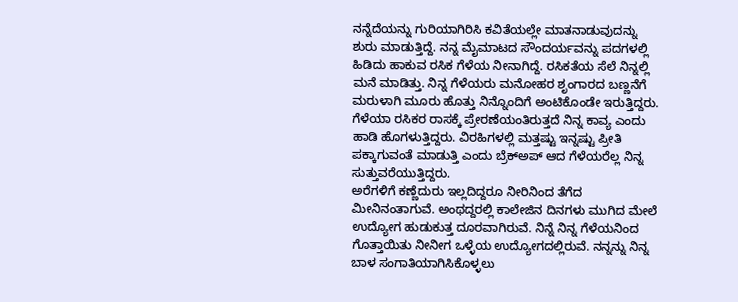ನನ್ನೆದೆಯನ್ನು ಗುರಿಯಾಗಿರಿಸಿ ಕವಿತೆಯಲ್ಲೇ ಮಾತನಾಡುವುದನ್ನು ಶುರು ಮಾಡುತ್ತಿದ್ದೆ. ನನ್ನ ಮೈಮಾಟದ ಸೌಂದರ್ಯವನ್ನು ಪದಗಳಲ್ಲಿ ಹಿಡಿದು ಹಾಕುವ ರಸಿಕ ಗೆಳೆಯ ನೀನಾಗಿದ್ದೆ. ರಸಿಕತೆಯ ಸೆಲೆ ನಿನ್ನಲ್ಲಿ ಮನೆ ಮಾಡಿತ್ತು. ನಿನ್ನ ಗೆಳೆಯರು ಮನೋಹರ ಶೃಂಗಾರದ ಬಣ್ಣನೆಗೆ ಮರುಳಾಗಿ ಮೂರು ಹೊತ್ತು ನಿನ್ನೊಂದಿಗೆ ಅಂಟಿಕೊಂಡೇ ಇರುತ್ತಿದ್ದರು. ಗೆಳೆಯಾ ರಸಿಕರ ರಾಸಕ್ಕೆ ಪ್ರೇರಣೆಯಂತಿರುತ್ತದೆ ನಿನ್ನ ಕಾವ್ಯ ಎಂದು ಹಾಡಿ ಹೊಗಳುತ್ತಿದ್ದರು. ವಿರಹಿಗಳಲ್ಲಿ ಮತ್ತಷ್ಟು ಇನ್ನಷ್ಟು ಪ್ರೀತಿ ಪಕ್ಕಾಗುವಂತೆ ಮಾಡುತ್ತಿ ಎಂದು ಬ್ರೆಕ್‌ಅಪ್ ಆದ ಗೆಳೆಯರೆಲ್ಲ ನಿನ್ನ ಸುತ್ತುವರೆಯುತ್ತಿದ್ದರು.
ಅರೆಗಳಿಗೆ ಕಣ್ಣೆದುರು ಇಲ್ಲದಿದ್ದರೂ ನೀರಿನಿಂದ ತೆಗೆದ ಮೀನಿನಂತಾಗುವೆ. ಅಂಥದ್ದರಲ್ಲಿ ಕಾಲೇಜಿನ ದಿನಗಳು ಮುಗಿದ ಮೇಲೆ ಉದ್ಯೋಗ ಹುಡುಕುತ್ತ ದೂರವಾಗಿರುವೆ. ನಿನ್ನೆ ನಿನ್ನ ಗೆಳೆಯನಿಂದ ಗೊತ್ತಾಯಿತು ನೀನೀಗ ಒಳ್ಳೆಯ ಉದ್ಯೋಗದಲ್ಲಿರುವೆ. ನನ್ನನ್ನು ನಿನ್ನ ಬಾಳ ಸಂಗಾತಿಯಾಗಿಸಿಕೊಳ್ಳಲು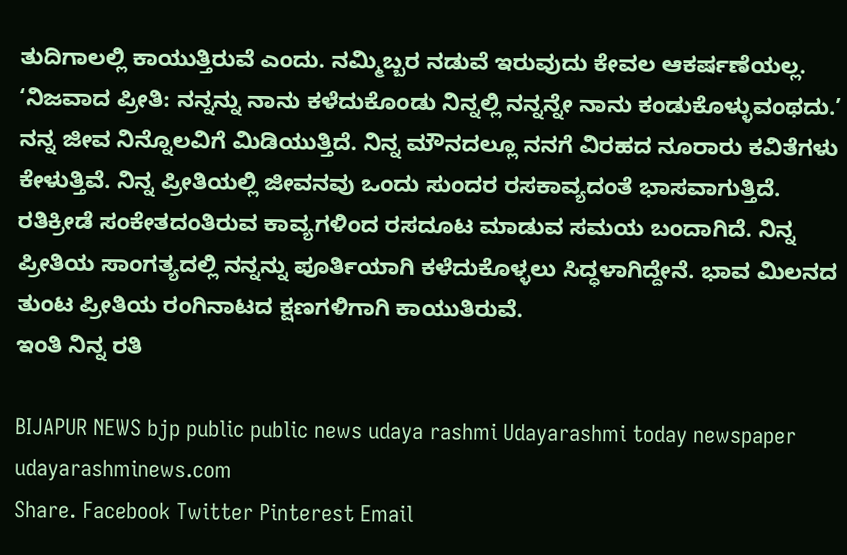ತುದಿಗಾಲಲ್ಲಿ ಕಾಯುತ್ತಿರುವೆ ಎಂದು. ನಮ್ಮಿಬ್ಬರ ನಡುವೆ ಇರುವುದು ಕೇವಲ ಆಕರ್ಷಣೆಯಲ್ಲ. ‘ನಿಜವಾದ ಪ್ರೀತಿ: ನನ್ನನ್ನು ನಾನು ಕಳೆದುಕೊಂಡು ನಿನ್ನಲ್ಲಿ ನನ್ನನ್ನೇ ನಾನು ಕಂಡುಕೊಳ್ಳುವಂಥದು.’ ನನ್ನ ಜೀವ ನಿನ್ನೊಲವಿಗೆ ಮಿಡಿಯುತ್ತಿದೆ. ನಿನ್ನ ಮೌನದಲ್ಲೂ ನನಗೆ ವಿರಹದ ನೂರಾರು ಕವಿತೆಗಳು ಕೇಳುತ್ತಿವೆ. ನಿನ್ನ ಪ್ರೀತಿಯಲ್ಲಿ ಜೀವನವು ಒಂದು ಸುಂದರ ರಸಕಾವ್ಯದಂತೆ ಭಾಸವಾಗುತ್ತಿದೆ. ರತಿಕ್ರೀಡೆ ಸಂಕೇತದಂತಿರುವ ಕಾವ್ಯಗಳಿಂದ ರಸದೂಟ ಮಾಡುವ ಸಮಯ ಬಂದಾಗಿದೆ. ನಿನ್ನ ಪ್ರೀತಿಯ ಸಾಂಗತ್ಯದಲ್ಲಿ ನನ್ನನ್ನು ಪೂರ್ತಿಯಾಗಿ ಕಳೆದುಕೊಳ್ಳಲು ಸಿದ್ಧಳಾಗಿದ್ದೇನೆ. ಭಾವ ಮಿಲನದ ತುಂಟ ಪ್ರೀತಿಯ ರಂಗಿನಾಟದ ಕ್ಷಣಗಳಿಗಾಗಿ ಕಾಯುತಿರುವೆ.
ಇಂತಿ ನಿನ್ನ ರತಿ

BIJAPUR NEWS bjp public public news udaya rashmi Udayarashmi today newspaper udayarashminews.com
Share. Facebook Twitter Pinterest Email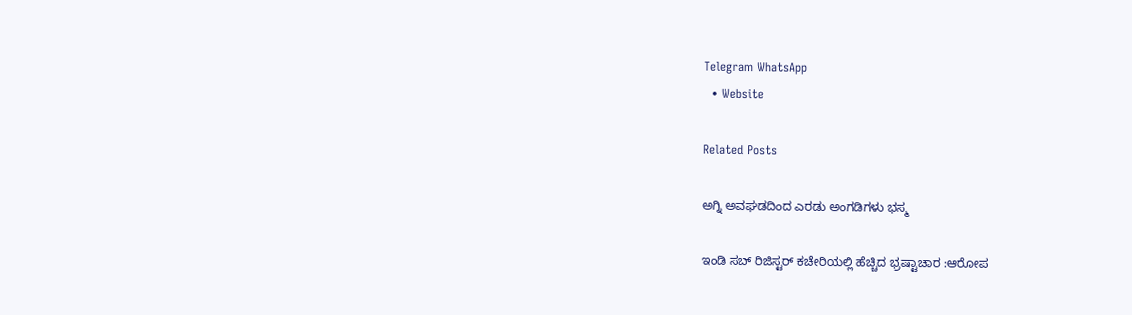Telegram WhatsApp
  • Website

Related Posts

ಅಗ್ನಿ ಅವಘಡದಿಂದ ಎರಡು ಅಂಗಡಿಗಳು ಭಸ್ಮ

ಇಂಡಿ ಸಬ್ ರಿಜಿಸ್ಟರ್ ಕಚೇರಿಯಲ್ಲಿ ಹೆಚ್ಚಿದ ಭ್ರಷ್ಟಾಚಾರ :ಆರೋಪ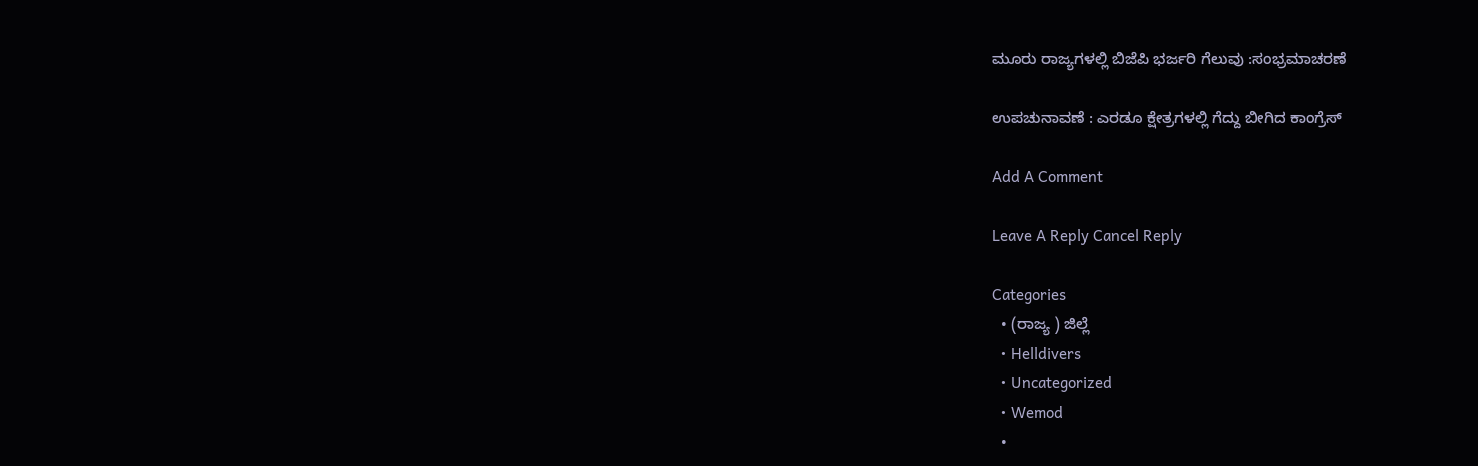ಮೂರು ರಾಜ್ಯಗಳಲ್ಲಿ ಬಿಜೆಪಿ ಭರ್ಜರಿ ಗೆಲುವು :ಸಂಭ್ರಮಾಚರಣೆ

ಉಪಚುನಾವಣೆ : ಎರಡೂ ಕ್ಷೇತ್ರಗಳಲ್ಲಿ ಗೆದ್ದು ಬೀಗಿದ ಕಾಂಗ್ರೆಸ್

Add A Comment

Leave A Reply Cancel Reply

Categories
  • (ರಾಜ್ಯ ) ಜಿಲ್ಲೆ
  • Helldivers
  • Uncategorized
  • Wemod
  •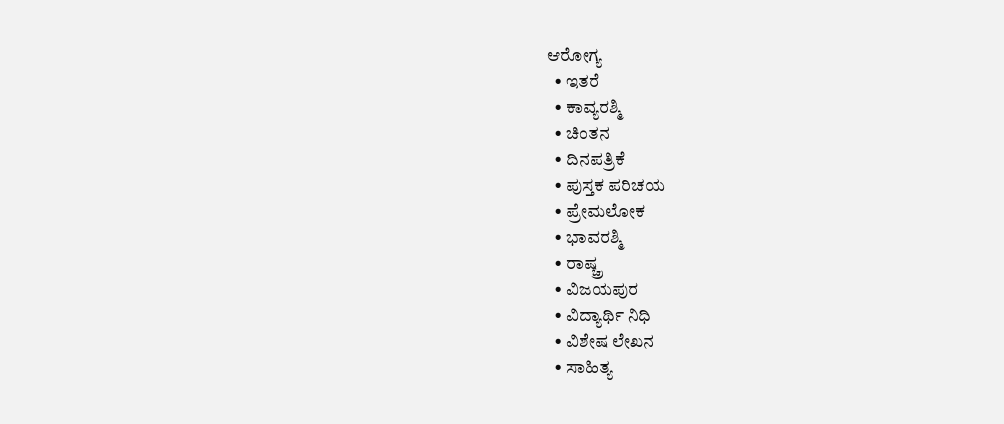ಆರೋಗ್ಯ
  • ಇತರೆ
  • ಕಾವ್ಯರಶ್ಮಿ
  • ಚಿಂತನ
  • ದಿನಪತ್ರಿಕೆ
  • ಪುಸ್ತಕ ಪರಿಚಯ
  • ಪ್ರೇಮಲೋಕ
  • ಭಾವರಶ್ಮಿ
  • ರಾಷ್ಚ್ರ
  • ವಿಜಯಪುರ
  • ವಿದ್ಯಾರ್ಥಿ ನಿಧಿ
  • ವಿಶೇಷ ಲೇಖನ
  • ಸಾಹಿತ್ಯ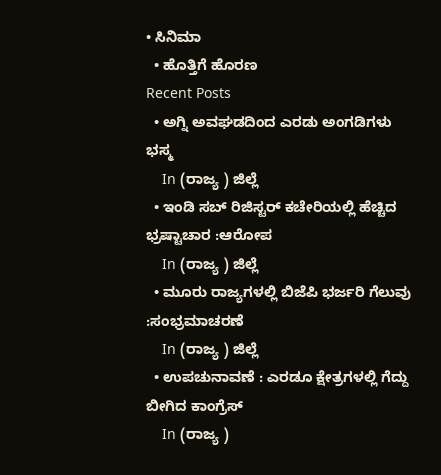• ಸಿನಿಮಾ
  • ಹೊತ್ತಿಗೆ ಹೊರಣ
Recent Posts
  • ಅಗ್ನಿ ಅವಘಡದಿಂದ ಎರಡು ಅಂಗಡಿಗಳು ಭಸ್ಮ
    In (ರಾಜ್ಯ ) ಜಿಲ್ಲೆ
  • ಇಂಡಿ ಸಬ್ ರಿಜಿಸ್ಟರ್ ಕಚೇರಿಯಲ್ಲಿ ಹೆಚ್ಚಿದ ಭ್ರಷ್ಟಾಚಾರ :ಆರೋಪ
    In (ರಾಜ್ಯ ) ಜಿಲ್ಲೆ
  • ಮೂರು ರಾಜ್ಯಗಳಲ್ಲಿ ಬಿಜೆಪಿ ಭರ್ಜರಿ ಗೆಲುವು :ಸಂಭ್ರಮಾಚರಣೆ
    In (ರಾಜ್ಯ ) ಜಿಲ್ಲೆ
  • ಉಪಚುನಾವಣೆ : ಎರಡೂ ಕ್ಷೇತ್ರಗಳಲ್ಲಿ ಗೆದ್ದು ಬೀಗಿದ ಕಾಂಗ್ರೆಸ್
    In (ರಾಜ್ಯ )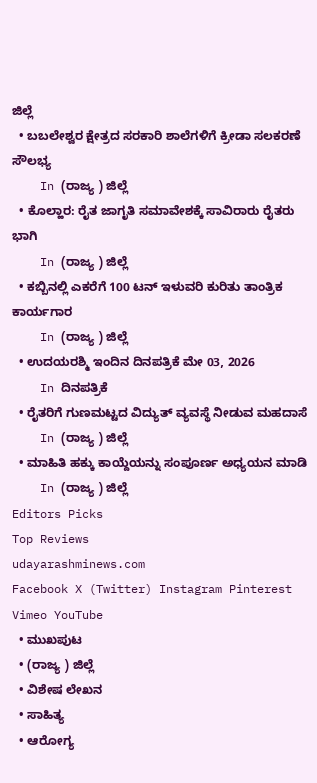ಜಿಲ್ಲೆ
  • ಬಬಲೇಶ್ವರ ಕ್ಷೇತ್ರದ ಸರಕಾರಿ ಶಾಲೆಗಳಿಗೆ ಕ್ರೀಡಾ ಸಲಕರಣೆ ಸೌಲಭ್ಯ
    In (ರಾಜ್ಯ ) ಜಿಲ್ಲೆ
  • ಕೊಲ್ಹಾರ: ರೈತ ಜಾಗೃತಿ ಸಮಾವೇಶಕ್ಕೆ ಸಾವಿರಾರು ರೈತರು ಭಾಗಿ
    In (ರಾಜ್ಯ ) ಜಿಲ್ಲೆ
  • ಕಬ್ಬಿನಲ್ಲಿ ಎಕರೆಗೆ 100 ಟನ್ ಇಳುವರಿ ಕುರಿತು ತಾಂತ್ರಿಕ ಕಾರ್ಯಗಾರ
    In (ರಾಜ್ಯ ) ಜಿಲ್ಲೆ
  • ಉದಯರಶ್ಮಿ ಇಂದಿನ ದಿನಪತ್ರಿಕೆ ಮೇ 03, 2026
    In ದಿನಪತ್ರಿಕೆ
  • ರೈತರಿಗೆ ಗುಣಮಟ್ಟದ ವಿದ್ಯುತ್ ವ್ಯವಸ್ಥೆ ನೀಡುವ ಮಹದಾಸೆ
    In (ರಾಜ್ಯ ) ಜಿಲ್ಲೆ
  • ಮಾಹಿತಿ ಹಕ್ಕು ಕಾಯ್ದೆಯನ್ನು ಸಂಪೂರ್ಣ ಅಧ್ಯಯನ ಮಾಡಿ
    In (ರಾಜ್ಯ ) ಜಿಲ್ಲೆ
Editors Picks
Top Reviews
udayarashminews.com
Facebook X (Twitter) Instagram Pinterest Vimeo YouTube
  • ಮುಖಪುಟ
  • (ರಾಜ್ಯ ) ಜಿಲ್ಲೆ
  • ವಿಶೇಷ ಲೇಖನ
  • ಸಾಹಿತ್ಯ
  • ಆರೋಗ್ಯ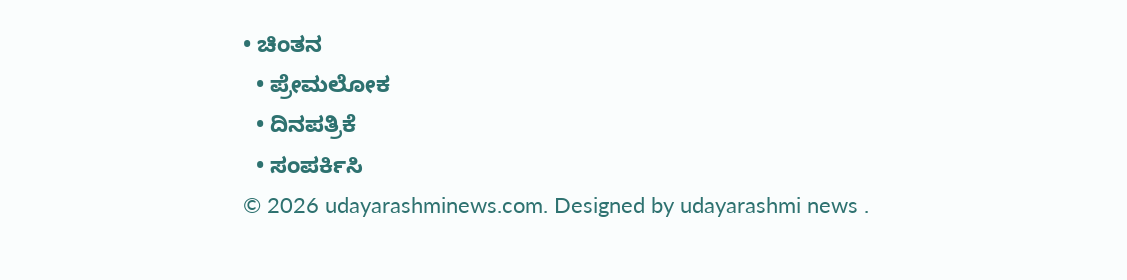• ಚಿಂತನ
  • ಪ್ರೇಮಲೋಕ
  • ದಿನಪತ್ರಿಕೆ
  • ಸಂಪರ್ಕಿಸಿ
© 2026 udayarashminews.com. Designed by udayarashmi news .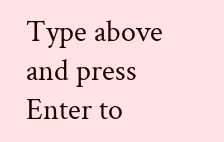Type above and press Enter to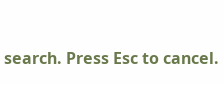search. Press Esc to cancel.